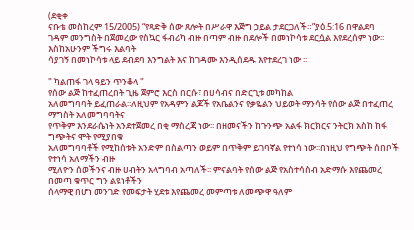(ደቂቀ
ናቡቴ መስከረም 15/2005) “የጻድቅ ሰው ጸሎት በሥራዋ እጅግ ኃይል ታደርጋለች።”ያዕ.5:16 በዋልደባ
ገዳም መንግስት በጀመረው የስኳር ፋብሪካ ብዙ በጣም ብዙ በደሎች በመነኮሳቱ ደርሷል እየደረሰም ነው፡፡ እስከአሁንም ችግሩ እልባት
ሳያገኝ በመነኮሳቱ ላይ ደብደባ እንግልት እና ከገዳሙ እንዲሰደዱ እየተደረገ ነው ፡፡

" ካልጠፋ ገላ ዓይን ጥንቆላ "
የሰው ልጅ ከተፈጠረበት ጊዜ ጀምሮ እርስ በርሱ፣ በሀሳብና በድርጊቱ መካከል
አለመግባባት ይፈጠራል፡፡ለዚህም የአዳምን ልጆች የአቤልንና የቃዬልን ህይወት ማንሳት የሰው ልጅ በተፈጠረ ማግስት አለመግባባትና
የጥቅም እንደራሴነት አንደተጀመረ በቂ ማስረጃ ነው፡፡ በዘመናችን ከጉንጭ አልፋ ክርክርና ንትርክ አስከ ከፋ ግጭትና ሞት የሚያበቁ
አለመግባባቶች የሚከሰቱት አንድም በስልጣን ወይም በጥቅም ይገባኛል የተነሳ ነው፡፡በነዚህ የግጭት ሰበቦች የተነሳ አለማችን ብዙ
ሚለዮን ሰወችንና ብዙ ሀብትን አላግባብ አጣለች፡፡ ምናልባት የሰው ልጅ የአስተሳስብ አድማሱ እየጨመረ በመጣ ቁጥር ግን ልዩነቶችን
ሰላማዊ በሆነ መንገድ የመፍታት ሂደቱ እየጨመረ መምጣቱ ለመጭዋ ዓለም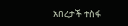አበረታች ተስፋ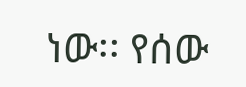ነው፡፡ የሰው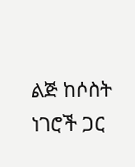ልጅ ከሶስት ነገሮች ጋር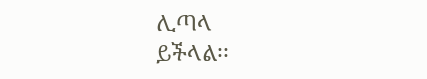ሊጣላ
ይችላል፡፡